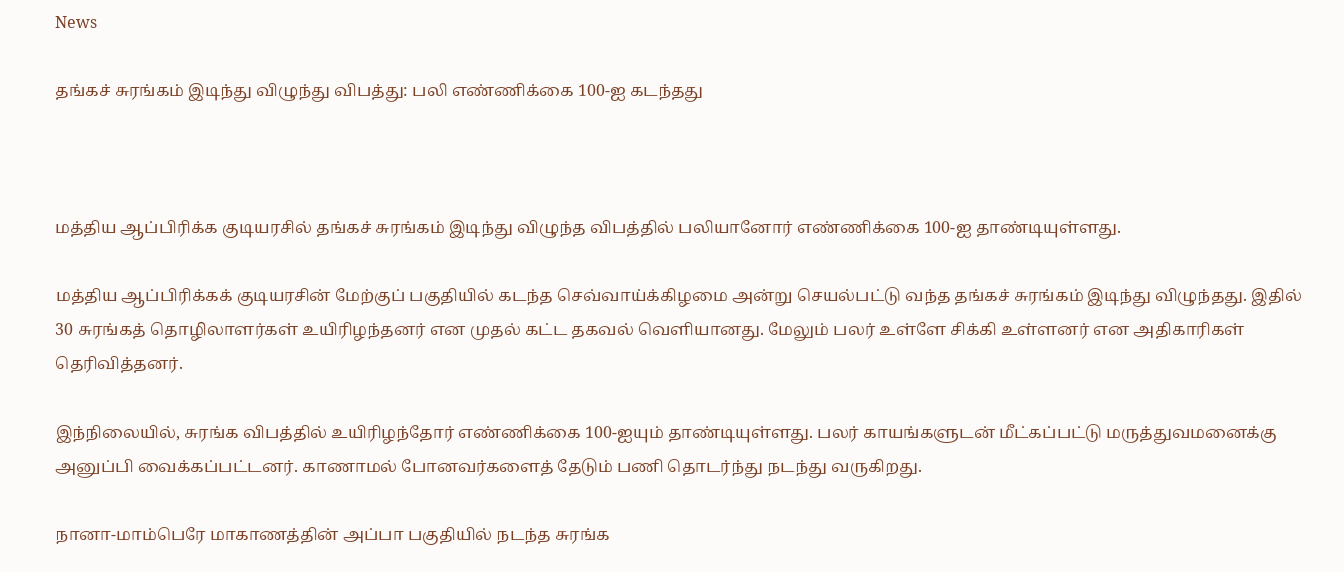News

தங்கச் சுரங்கம் இடிந்து விழுந்து விபத்து: பலி எண்ணிக்கை 100-ஐ கடந்தது



மத்திய ஆப்பிரிக்க குடியரசில் தங்கச் சுரங்கம் இடிந்து விழுந்த விபத்தில் பலியானோர் எண்ணிக்கை 100-ஐ தாண்டியுள்ளது.

மத்திய ஆப்பிரிக்கக் குடியரசின் மேற்குப் பகுதியில் கடந்த செவ்வாய்க்கிழமை அன்று செயல்பட்டு வந்த தங்கச் சுரங்கம் இடிந்து விழுந்தது. இதில் 30 சுரங்கத் தொழிலாளர்கள் உயிரிழந்தனர் என முதல் கட்ட தகவல் வெளியானது. மேலும் பலர் உள்ளே சிக்கி உள்ளனர் என அதிகாரிகள் தெரிவித்தனர்.

இந்நிலையில், சுரங்க விபத்தில் உயிரிழந்தோர் எண்ணிக்கை 100-ஐயும் தாண்டியுள்ளது. பலர் காயங்களுடன் மீட்கப்பட்டு மருத்துவமனைக்கு அனுப்பி வைக்கப்பட்டனர். காணாமல் போனவர்களைத் தேடும் பணி தொடர்ந்து நடந்து வருகிறது.

நானா-மாம்பெரே மாகாணத்தின் அப்பா பகுதியில் நடந்த சுரங்க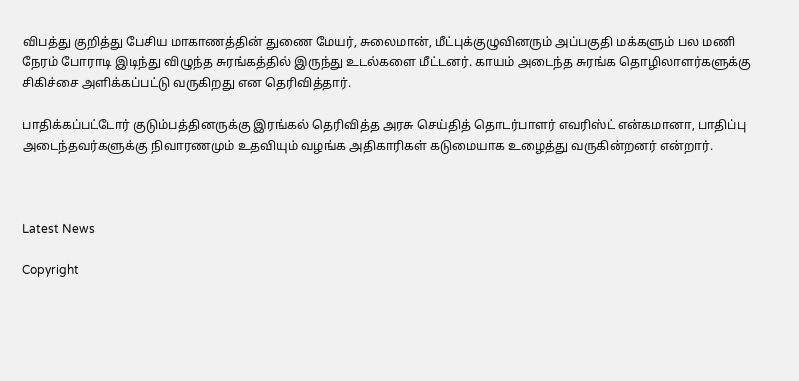விபத்து குறித்து பேசிய மாகாணத்தின் துணை மேயர், சுலைமான், மீட்புக்குழுவினரும் அப்பகுதி மக்களும் பல மணி நேரம் போராடி இடிந்து விழுந்த சுரங்கத்தில் இருந்து உடல்களை மீட்டனர். காயம் அடைந்த சுரங்க தொழிலாளர்களுக்கு சிகிச்சை அளிக்கப்பட்டு வருகிறது என தெரிவித்தார்.

பாதிக்கப்பட்டோர் குடும்பத்தினருக்கு இரங்கல் தெரிவித்த அரசு செய்தித் தொடர்பாளர் எவரிஸ்ட் என்கமானா, பாதிப்பு அடைந்தவர்களுக்கு நிவாரணமும் உதவியும் வழங்க அதிகாரிகள் கடுமையாக உழைத்து வருகின்றனர் என்றார்.



Latest News

Copyright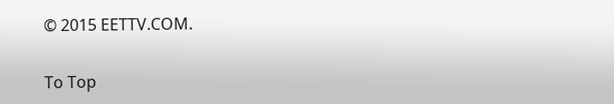© 2015 EETTV.COM.

To Top